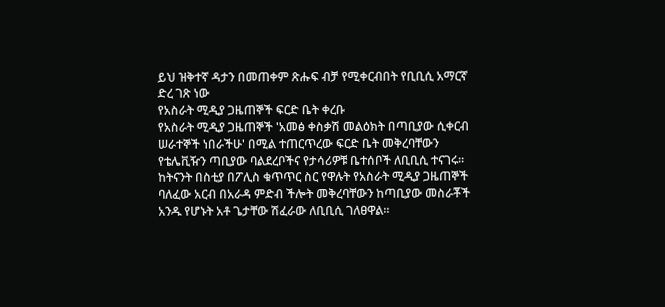ይህ ዝቅተኛ ዳታን በመጠቀም ጽሑፍ ብቻ የሚቀርብበት የቢቢሲ አማርኛ ድረ ገጽ ነው
የአስራት ሚዲያ ጋዜጠኞች ፍርድ ቤት ቀረቡ
የአስራት ሚዲያ ጋዜጠኞች 'አመፅ ቀስቃሽ መልዕክት በጣቢያው ሲቀርብ ሠራተኞች ነበራችሁ' በሚል ተጠርጥረው ፍርድ ቤት መቅረባቸውን የቴሌቪዥን ጣቢያው ባልደረቦችና የታሳሪዎቹ ቤተሰቦች ለቢቢሲ ተናገሩ።
ከትናንት በስቲያ በፖሊስ ቁጥጥር ስር የዋሉት የአስራት ሚዲያ ጋዜጠኞች ባለፈው አርብ በአራዳ ምድብ ችሎት መቅረባቸውን ከጣቢያው መስራቾች አንዱ የሆኑት አቶ ጌታቸው ሽፈራው ለቢቢሲ ገለፀዋል።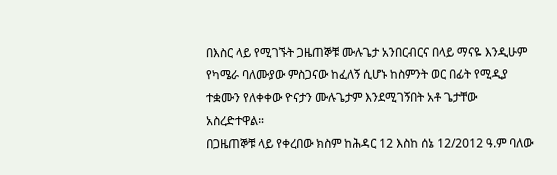በእስር ላይ የሚገኙት ጋዜጠኞቹ ሙሉጌታ አንበርብርና በላይ ማናዬ እንዲሁም የካሜራ ባለሙያው ምስጋናው ከፈለኝ ሲሆኑ ከስምንት ወር በፊት የሚዲያ ተቋሙን የለቀቀው ዮናታን ሙሉጌታም እንደሚገኝበት አቶ ጌታቸው አስረድተዋል።
በጋዜጠኞቹ ላይ የቀረበው ክስም ከሕዳር 12 እስከ ሰኔ 12/2012 ዓ.ም ባለው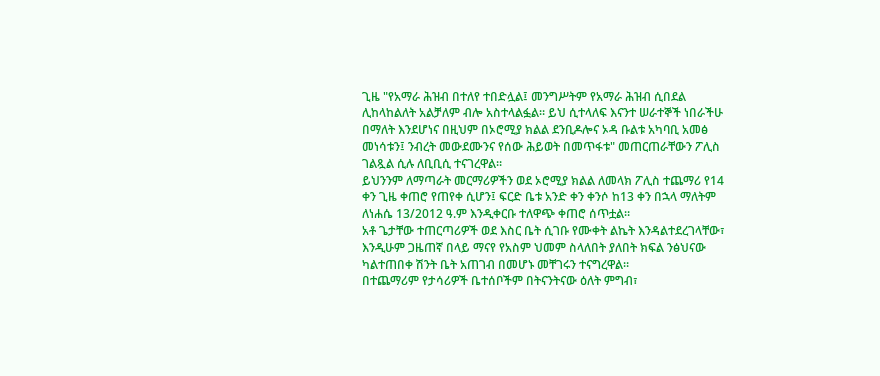ጊዜ "የአማራ ሕዝብ በተለየ ተበድሏል፤ መንግሥትም የአማራ ሕዝብ ሲበደል ሊከላከልለት አልቻለም ብሎ አስተላልፏል። ይህ ሲተላለፍ እናንተ ሠራተኞች ነበራችሁ በማለት እንደሆነና በዚህም በኦሮሚያ ክልል ደንቢዶሎና ኦዳ ቡልቱ አካባቢ አመፅ መነሳቱን፤ ንብረት መውደሙንና የሰው ሕይወት በመጥፋቱ" መጠርጠራቸውን ፖሊስ ገልጿል ሲሉ ለቢቢሲ ተናገረዋል።
ይህንንም ለማጣራት መርማሪዎችን ወደ ኦሮሚያ ክልል ለመላክ ፖሊስ ተጨማሪ የ14 ቀን ጊዜ ቀጠሮ የጠየቀ ሲሆን፤ ፍርድ ቤቱ አንድ ቀን ቀንሶ ከ13 ቀን በኋላ ማለትም ለነሐሴ 13/2012 ዓ.ም እንዲቀርቡ ተለዋጭ ቀጠሮ ሰጥቷል።
አቶ ጌታቸው ተጠርጣሪዎች ወደ እስር ቤት ሲገቡ የሙቀት ልኬት እንዳልተደረገላቸው፣ እንዲሁም ጋዜጠኛ በላይ ማናየ የአስም ህመም ስላለበት ያለበት ክፍል ንፅህናው ካልተጠበቀ ሽንት ቤት አጠገብ በመሆኑ መቸገሩን ተናግረዋል።
በተጨማሪም የታሳሪዎች ቤተሰቦችም በትናንትናው ዕለት ምግብ፣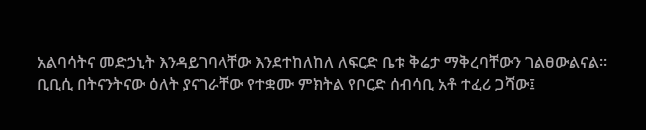አልባሳትና መድኃኒት እንዳይገባላቸው እንደተከለከለ ለፍርድ ቤቱ ቅሬታ ማቅረባቸውን ገልፀውልናል።
ቢቢሲ በትናንትናው ዕለት ያናገራቸው የተቋሙ ምክትል የቦርድ ሰብሳቢ አቶ ተፈሪ ጋሻው፤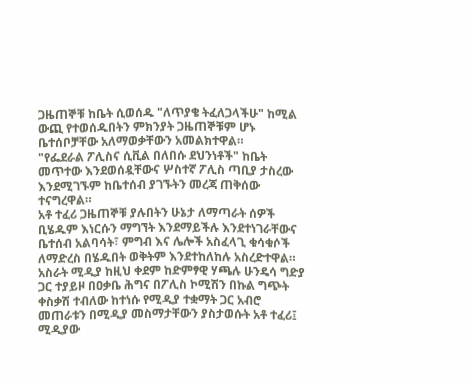ጋዜጠኞቹ ከቤት ሲወሰዱ "ለጥያቄ ትፈለጋላችሁ" ከሚል ውጪ የተወሰዱበትን ምክንያት ጋዜጠኞቹም ሆኑ ቤተሰቦቻቸው አለማወቃቸውን አመልክተዋል።
"የፌደራል ፖሊስና ሲቪል በለበሱ ደህንነቶች" ከቤት መጥተው እንደወሰዷቸውና ሦስተኛ ፖሊስ ጣቢያ ታስረው እንደሚገኙም ከቤተሰብ ያገኙትን መረጃ ጠቅሰው ተናግረዋል።
አቶ ተፈሪ ጋዜጠኞቹ ያሉበትን ሁኔታ ለማጣራት ሰዎች ቢሄዱም እነርሱን ማግኘት እንደማይችሉ እንደተነገራቸውና ቤተሰብ አልባሳት፣ ምግብ እና ሌሎች አስፈላጊ ቁሳቁሶች ለማድረስ በሄዱበት ወቅትም እንደተከለከሉ አስረድተዋል።
አስራት ሚዲያ ከዚህ ቀደም ከድምፃዊ ሃጫሉ ሁንዴሳ ግድያ ጋር ተያይዞ በዐቃቤ ሕግና በፖሊስ ኮሚሽን በኩል ግጭት ቀስቃሽ ተብለው ከተነሱ የሚዲያ ተቋማት ጋር አብሮ መጠራቱን በሚዲያ መስማታቸውን ያስታወሱት አቶ ተፈሪ፤ ሚዲያው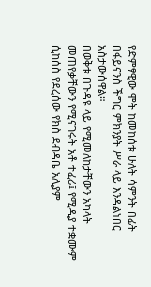የድምፃዊው ሞት ከመከሰቱ ሁለት ሳምንት በፊት በፋይናንስ ችግር ምክንያት ሥራ ላይ እንዳልነበር አስታውሰዋል።
በወቅቱ በጉዳዩ ላይ የሚመለከታቸውን አካላት መጠየቃቸውን የሚናገሩት አቶ ተፈሪ፤ የሚዲያ ተቋሙም ሲከሰስ የደረሰው የክስ ደብዳቤ አሊያም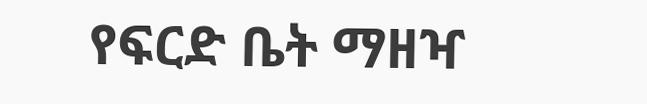የፍርድ ቤት ማዘዣ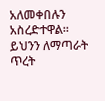አለመቀበሉን አስረድተዋል።
ይህንን ለማጣራት ጥረት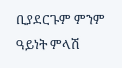ቢያደርጉም ምንም ዓይነት ምላሽ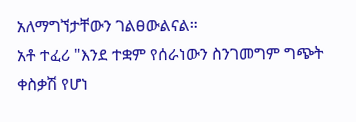አለማግኘታቸውን ገልፀውልናል።
አቶ ተፈሪ "እንደ ተቋም የሰራነውን ስንገመግም ግጭት ቀስቃሽ የሆነ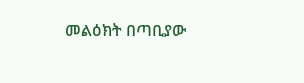መልዕክት በጣቢያው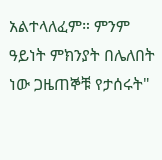አልተላለፈም። ምንም ዓይነት ምክንያት በሌለበት ነው ጋዜጠኞቹ የታሰሩት"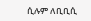ሲሉም ለቢቢሲ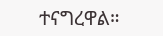ተናግረዋል።